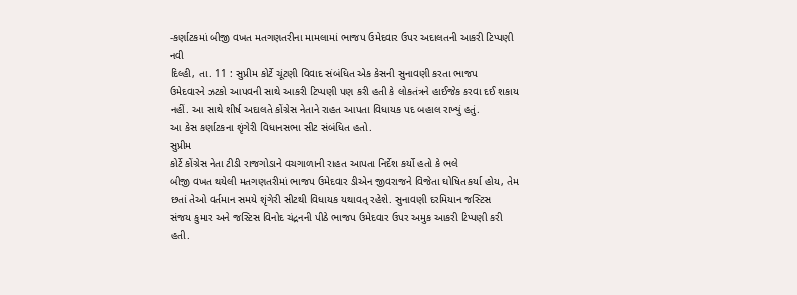-કર્ણાટકમાં બીજી વખત મતગણતરીના મામલામાં ભાજપ ઉમેદવાર ઉપર અદાલતની આકરી ટિપ્પણી
નવી
દિલ્હી, તા. 11 : સુપ્રીમ કોર્ટે ચૂંટણી વિવાદ સંબંધિત એક કેસની સુનાવણી કરતા ભાજપ
ઉમેદવારને ઝટકો આપવની સાથે આકરી ટિપ્પણી પણ કરી હતી કે લોકતંત્રને હાઈજેક કરવા દઈ શકાય
નહીં. આ સાથે શીર્ષ અદાલતે કોંગ્રેસ નેતાને રાહત આપતા વિધાયક પદ બહાલ રાખ્યું હતું.
આ કેસ કર્ણાટકના શૃંગેરી વિધાનસભા સીટ સંબંધિત હતો.
સુપ્રીમ
કોર્ટે કોંગ્રેસ નેતા ટીડી રાજગોડાને વચગાળાની રાહત આપતા નિર્દેશ કર્યો હતો કે ભલે
બીજી વખત થયેલી મતગણતરીમાં ભાજપ ઉમેદવાર ડીએન જીવરાજને વિજેતા ઘોષિત કર્યા હોય, તેમ
છતાં તેઓ વર્તમાન સમયે શૃંગેરી સીટથી વિધાયક યથાવત્ રહેશે. સુનાવણી દરમિયાન જસ્ટિસ
સંજય કુમાર અને જસ્ટિસ વિનોદ ચંદ્રનની પીઠે ભાજપ ઉમેદવાર ઉપર અમુક આકરી ટિપ્પણી કરી
હતી.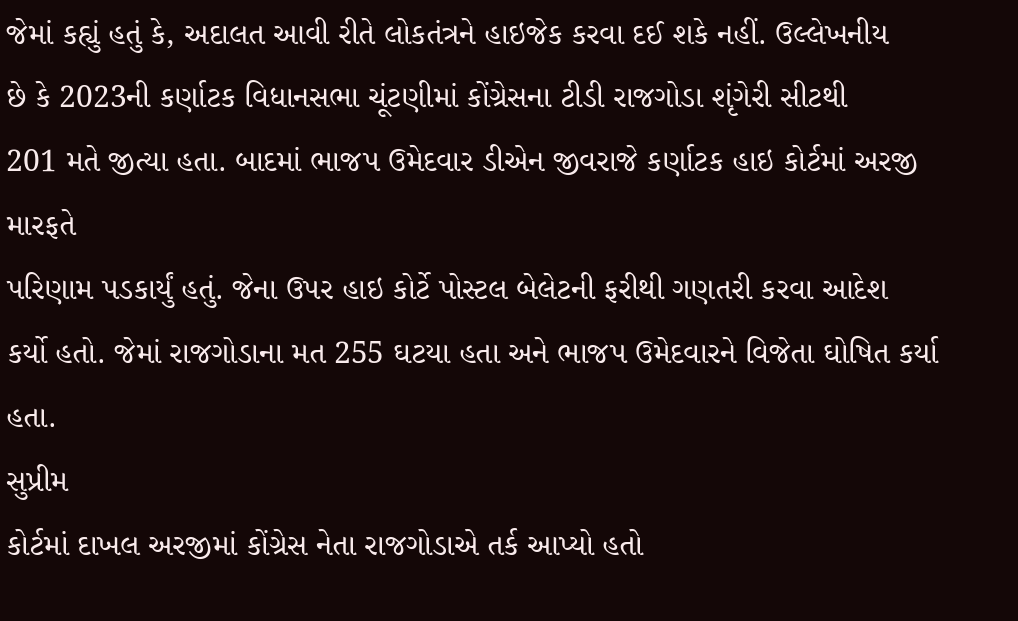જેમાં કહ્યું હતું કે, અદાલત આવી રીતે લોકતંત્રને હાઇજેક કરવા દઈ શકે નહીં. ઉલ્લેખનીય
છે કે 2023ની કર્ણાટક વિધાનસભા ચૂંટણીમાં કોંગ્રેસના ટીડી રાજગોડા શૃંગેરી સીટથી
201 મતે જીત્યા હતા. બાદમાં ભાજપ ઉમેદવાર ડીએન જીવરાજે કર્ણાટક હાઇ કોર્ટમાં અરજી મારફતે
પરિણામ પડકાર્યું હતું. જેના ઉપર હાઇ કોર્ટે પોસ્ટલ બેલેટની ફરીથી ગણતરી કરવા આદેશ
કર્યો હતો. જેમાં રાજગોડાના મત 255 ઘટયા હતા અને ભાજપ ઉમેદવારને વિજેતા ઘોષિત કર્યા
હતા.
સુપ્રીમ
કોર્ટમાં દાખલ અરજીમાં કોંગ્રેસ નેતા રાજગોડાએ તર્ક આપ્યો હતો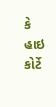કે હાઇ કોર્ટે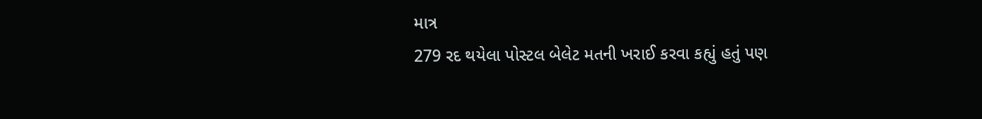માત્ર
279 રદ થયેલા પોસ્ટલ બેલેટ મતની ખરાઈ કરવા કહ્યું હતું પણ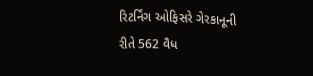રિટર્નિંગ ઓફિસરે ગેરકાનૂની
રીતે 562 વૈધ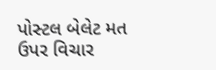પોસ્ટલ બેલેટ મત ઉપર વિચાર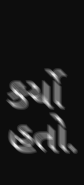કર્યો હતો.